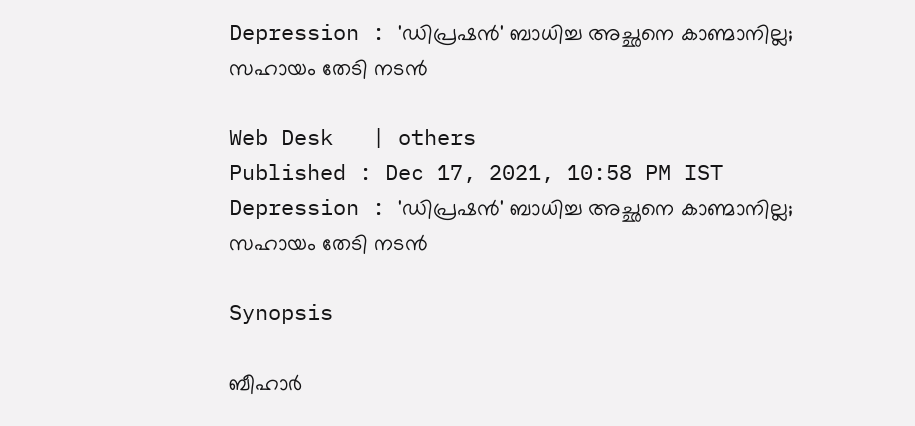Depression : 'ഡിപ്രഷന്‍' ബാധിച്ച അച്ഛനെ കാണ്മാനില്ല; സഹായം തേടി നടന്‍

Web Desk   | others
Published : Dec 17, 2021, 10:58 PM IST
Depression : 'ഡിപ്രഷന്‍' ബാധിച്ച അച്ഛനെ കാണ്മാനില്ല; സഹായം തേടി നടന്‍

Synopsis

ബീഹാര്‍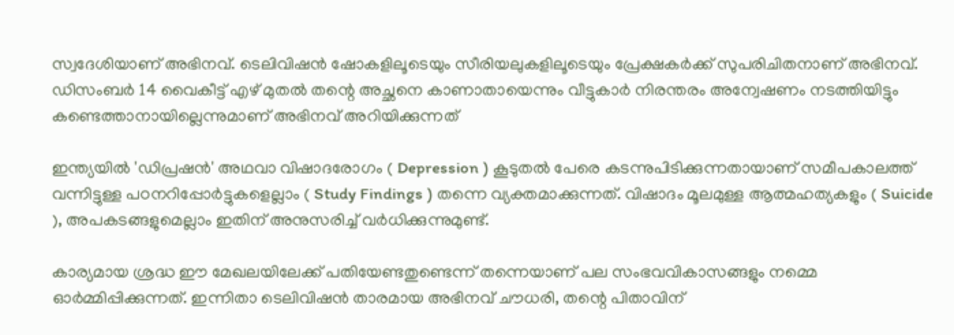സ്വദേശിയാണ് അഭിനവ്. ടെലിവിഷന്‍ ഷോകളിലൂടെയും സീരിയലുകളിലൂടെയും പ്രേക്ഷകര്‍ക്ക് സുപരിചിതനാണ് അഭിനവ്. ഡിസംബര്‍ 14 വൈകീട്ട് എഴ് മുതല്‍ തന്റെ അച്ഛനെ കാണാതായെന്നും വീട്ടുകാര്‍ നിരന്തരം അന്വേഷണം നടത്തിയിട്ടും കണ്ടെത്താനായില്ലെന്നുമാണ് അഭിനവ് അറിയിക്കുന്നത്

ഇന്ത്യയില്‍ 'ഡിപ്രഷന്‍' അഥവാ വിഷാദരോഗം ( Depression ) കൂടുതല്‍ പേരെ കടന്നുപിടിക്കുന്നതായാണ് സമീപകാലത്ത് വന്നിട്ടുള്ള പഠനറിപ്പോര്‍ട്ടുകളെല്ലാം ( Study Findings ) തന്നെ വ്യക്തമാക്കുന്നത്. വിഷാദം മൂലമുള്ള ആത്മഹത്യകളും ( Suicide ), അപകടങ്ങളുമെല്ലാം ഇതിന് അനുസരിച്ച് വര്‍ധിക്കുന്നുമുണ്ട്.

കാര്യമായ ശ്രദ്ധ ഈ മേഖലയിലേക്ക് പതിയേണ്ടതുണ്ടെന്ന് തന്നെയാണ് പല സംഭവവികാസങ്ങളും നമ്മെ ഓര്‍മ്മിപ്പിക്കുന്നത്. ഇന്നിതാ ടെലിവിഷന്‍ താരമായ അഭിനവ് ചൗധരി, തന്റെ പിതാവിന്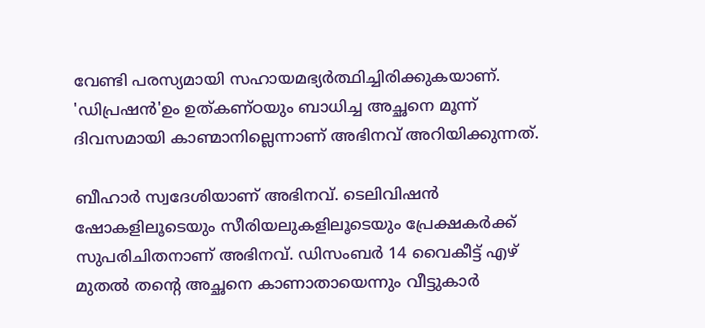വേണ്ടി പരസ്യമായി സഹായമഭ്യര്‍ത്ഥിച്ചിരിക്കുകയാണ്. 'ഡിപ്രഷന്‍'ഉം ഉത്കണ്ഠയും ബാധിച്ച അച്ഛനെ മൂന്ന് ദിവസമായി കാണ്മാനില്ലെന്നാണ് അഭിനവ് അറിയിക്കുന്നത്.

ബീഹാര്‍ സ്വദേശിയാണ് അഭിനവ്. ടെലിവിഷന്‍ ഷോകളിലൂടെയും സീരിയലുകളിലൂടെയും പ്രേക്ഷകര്‍ക്ക് സുപരിചിതനാണ് അഭിനവ്. ഡിസംബര്‍ 14 വൈകീട്ട് എഴ് മുതല്‍ തന്റെ അച്ഛനെ കാണാതായെന്നും വീട്ടുകാര്‍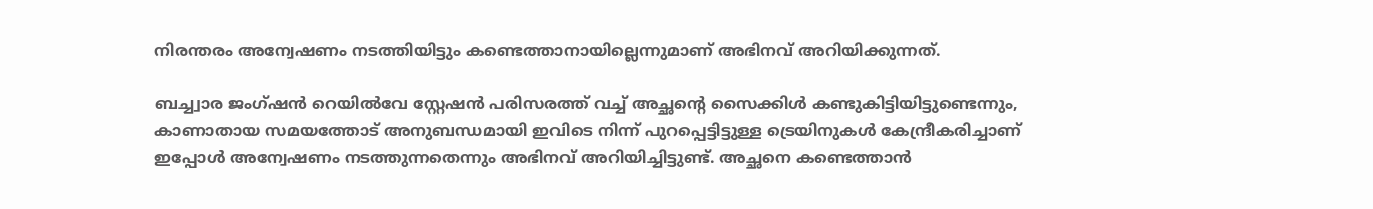നിരന്തരം അന്വേഷണം നടത്തിയിട്ടും കണ്ടെത്താനായില്ലെന്നുമാണ് അഭിനവ് അറിയിക്കുന്നത്.

ബച്ച്വാര ജംഗ്ഷന്‍ റെയില്‍വേ സ്റ്റേഷന്‍ പരിസരത്ത് വച്ച് അച്ഛന്റെ സൈക്കിള്‍ കണ്ടുകിട്ടിയിട്ടുണ്ടെന്നും, കാണാതായ സമയത്തോട് അനുബന്ധമായി ഇവിടെ നിന്ന് പുറപ്പെട്ടിട്ടുള്ള ട്രെയിനുകള്‍ കേന്ദ്രീകരിച്ചാണ് ഇപ്പോള്‍ അന്വേഷണം നടത്തുന്നതെന്നും അഭിനവ് അറിയിച്ചിട്ടുണ്ട്. അച്ഛനെ കണ്ടെത്താന്‍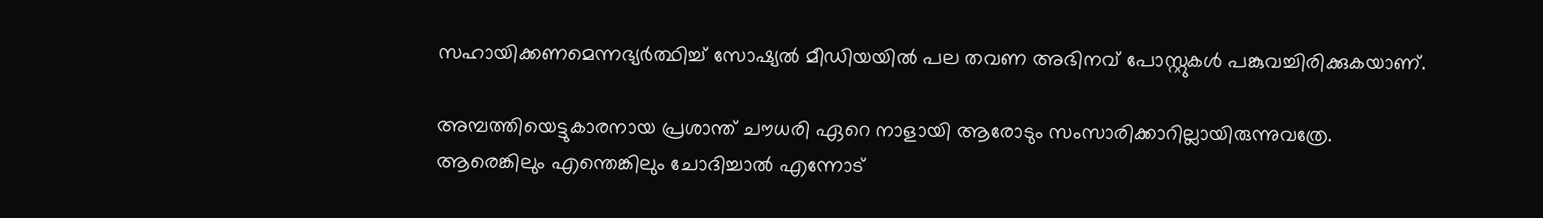സഹായിക്കണമെന്നഭ്യര്‍ത്ഥിച്ച് സോഷ്യല്‍ മീഡിയയില്‍ പല തവണ അഭിനവ് പോസ്റ്റുകള്‍ പങ്കുവച്ചിരിക്കുകയാണ്.

അമ്പത്തിയെട്ടുകാരനായ പ്രശാന്ത് ചൗധരി ഏറെ നാളായി ആരോടും സംസാരിക്കാറില്ലായിരുന്നുവത്രേ. ആരെങ്കിലും എന്തെങ്കിലും ചോദിച്ചാല്‍ എന്നോട്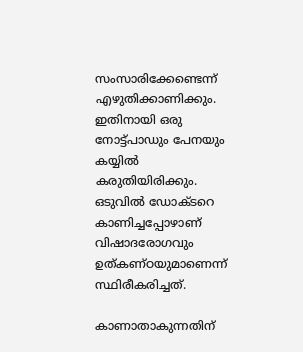സംസാരിക്കേണ്ടെന്ന് എഴുതിക്കാണിക്കും. ഇതിനായി ഒരു നോട്ട്പാഡും പേനയും കയ്യില്‍ കരുതിയിരിക്കും. ഒടുവില്‍ ഡോക്ടറെ കാണിച്ചപ്പോഴാണ് വിഷാദരോഗവും ഉത്കണ്ഠയുമാണെന്ന് സ്ഥിരീകരിച്ചത്.

കാണാതാകുന്നതിന്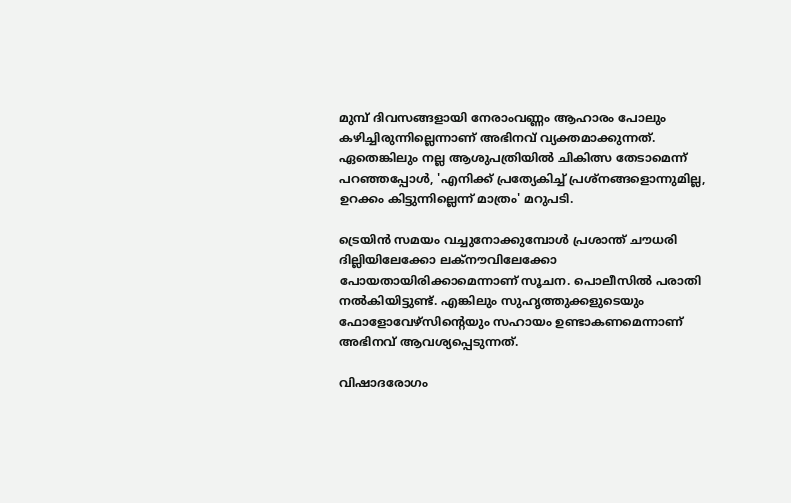മുമ്പ് ദിവസങ്ങളായി നേരാംവണ്ണം ആഹാരം പോലും കഴിച്ചിരുന്നില്ലെന്നാണ് അഭിനവ് വ്യക്തമാക്കുന്നത്. ഏതെങ്കിലും നല്ല ആശുപത്രിയില്‍ ചികിത്സ തേടാമെന്ന് പറഞ്ഞപ്പോള്‍, 'എനിക്ക് പ്രത്യേകിച്ച് പ്രശ്‌നങ്ങളൊന്നുമില്ല, ഉറക്കം കിട്ടുന്നില്ലെന്ന് മാത്രം' മറുപടി.

ട്രെയിന്‍ സമയം വച്ചുനോക്കുമ്പോള്‍ പ്രശാന്ത് ചൗധരി ദില്ലിയിലേക്കോ ലക്‌നൗവിലേക്കോ പോയതായിരിക്കാമെന്നാണ് സൂചന. പൊലീസില്‍ പരാതി നല്‍കിയിട്ടുണ്ട്. എങ്കിലും സുഹൃത്തുക്കളുടെയും ഫോളോവേഴ്‌സിന്റെയും സഹായം ഉണ്ടാകണമെന്നാണ് അഭിനവ് ആവശ്യപ്പെടുന്നത്.

വിഷാദരോഗം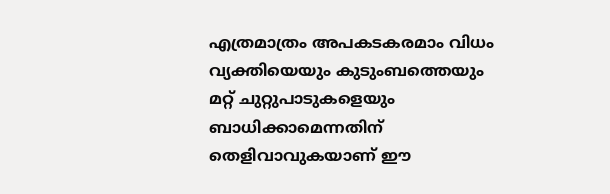എത്രമാത്രം അപകടകരമാം വിധം വ്യക്തിയെയും കുടുംബത്തെയും മറ്റ് ചുറ്റുപാടുകളെയും ബാധിക്കാമെന്നതിന് തെളിവാവുകയാണ് ഈ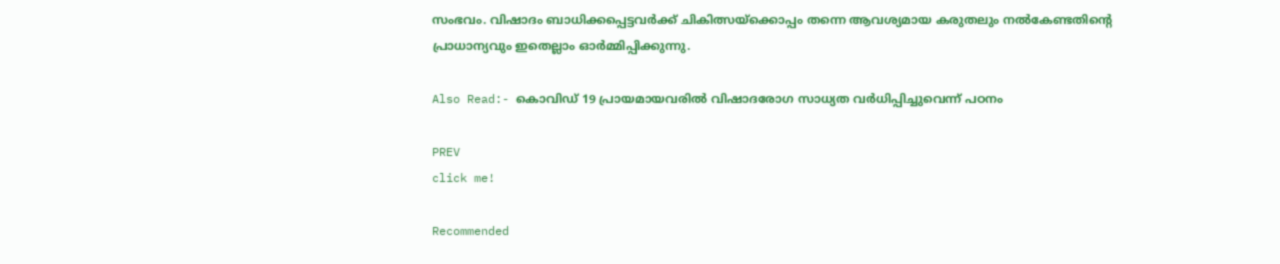സംഭവം. വിഷാദം ബാധിക്കപ്പെട്ടവര്‍ക്ക് ചികിത്സയ്‌ക്കൊപ്പം തന്നെ ആവശ്യമായ കരുതലും നല്‍കേണ്ടതിന്റെ പ്രാധാന്യവും ഇതെല്ലാം ഓര്‍മ്മിപ്പിക്കുന്നു.

Also Read:- കൊവിഡ് 19 പ്രായമായവരില്‍ വിഷാദരോഗ സാധ്യത വര്‍ധിപ്പിച്ചുവെന്ന് പഠനം

PREV
click me!

Recommended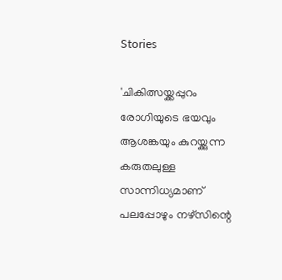Stories

'ചികിത്സയ്ക്കപ്പുറം രോഗിയുടെ ഭയവും ആശങ്കയും കുറയ്ക്കുന്ന കരുതലുള്ള സാന്നിധ്യമാണ് പലപ്പോഴും നഴ്സിന്റെ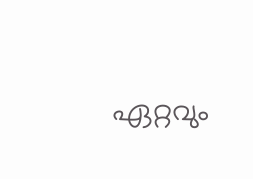ഏറ്റവും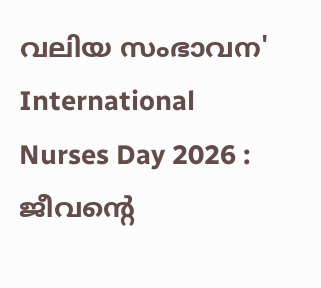വലിയ സംഭാവന'
International Nurses Day 2026 : ജീവന്റെ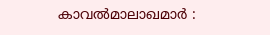കാവൽമാലാഖമാർ :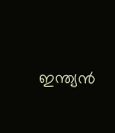ഇന്ത്യൻ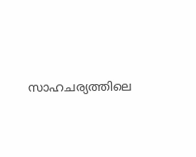സാഹചര്യത്തിലെ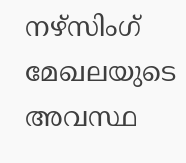നഴ്സിംഗ് മേഖലയുടെ അവസ്ഥ